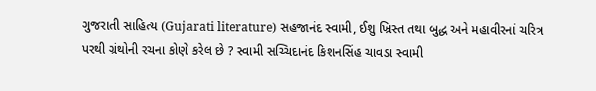ગુજરાતી સાહિત્ય (Gujarati literature) સહજાનંદ સ્વામી, ઈશુ ખ્રિસ્ત તથા બુદ્ધ અને મહાવીરનાં ચરિત્ર પરથી ગ્રંથોની રચના કોણે કરેલ છે ? સ્વામી સચ્ચિદાનંદ કિશનસિંહ ચાવડા સ્વામી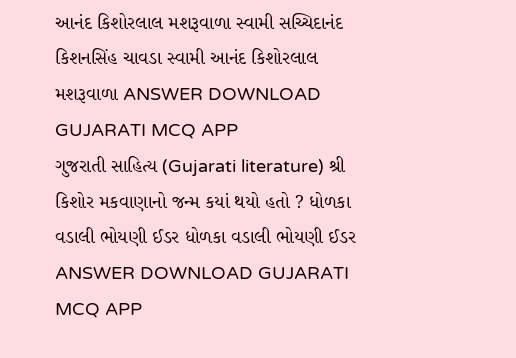આનંદ કિશોરલાલ મશરૂવાળા સ્વામી સચ્ચિદાનંદ કિશનસિંહ ચાવડા સ્વામી આનંદ કિશોરલાલ મશરૂવાળા ANSWER DOWNLOAD GUJARATI MCQ APP
ગુજરાતી સાહિત્ય (Gujarati literature) શ્રી કિશોર મકવાણાનો જન્મ કયાં થયો હતો ? ધોળકા વડાલી ભોયણી ઈડર ધોળકા વડાલી ભોયણી ઈડર ANSWER DOWNLOAD GUJARATI MCQ APP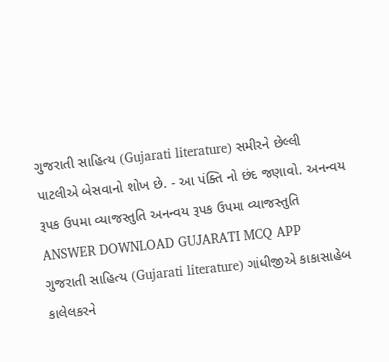ગુજરાતી સાહિત્ય (Gujarati literature) સમીરને છેલ્લી પાટલીએ બેસવાનો શોખ છે. - આ પંક્તિ નો છંદ જણાવો. અનન્વય રૂપક ઉપમા વ્યાજસ્તુતિ અનન્વય રૂપક ઉપમા વ્યાજસ્તુતિ ANSWER DOWNLOAD GUJARATI MCQ APP
ગુજરાતી સાહિત્ય (Gujarati literature) ગાંધીજીએ કાકાસાહેબ કાલેલકરને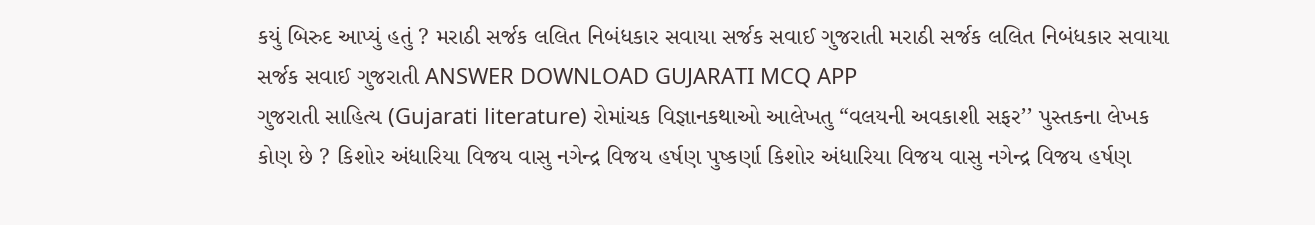કયું બિરુદ આપ્યું હતું ? મરાઠી સર્જક લલિત નિબંધકાર સવાયા સર્જક સવાઈ ગુજરાતી મરાઠી સર્જક લલિત નિબંધકાર સવાયા સર્જક સવાઈ ગુજરાતી ANSWER DOWNLOAD GUJARATI MCQ APP
ગુજરાતી સાહિત્ય (Gujarati literature) રોમાંચક વિજ્ઞાનકથાઓ આલેખતુ “વલયની અવકાશી સફર’’ પુસ્તકના લેખક કોણ છે ? કિશોર અંધારિયા વિજય વાસુ નગેન્દ્ર વિજય હર્ષણ પુષ્કર્ણા કિશોર અંધારિયા વિજય વાસુ નગેન્દ્ર વિજય હર્ષણ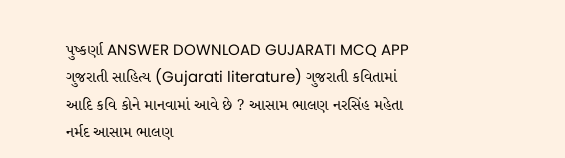પુષ્કર્ણા ANSWER DOWNLOAD GUJARATI MCQ APP
ગુજરાતી સાહિત્ય (Gujarati literature) ગુજરાતી કવિતામાં આદિ કવિ કોને માનવામાં આવે છે ? આસામ ભાલણ નરસિંહ મહેતા નર્મદ આસામ ભાલણ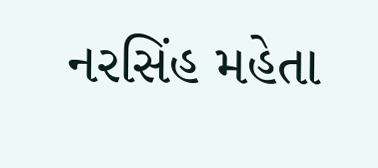નરસિંહ મહેતા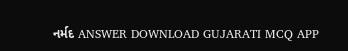નર્મદ ANSWER DOWNLOAD GUJARATI MCQ APP